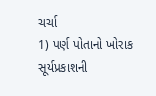ચર્ચા
1) પર્ણ પોતાનો ખોરાક સૂર્યપ્રકાશની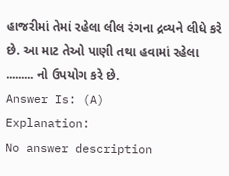હાજરીમાં તેમાં રહેલા લીલ રંગના દ્રવ્યને લીધે કરે છે. આ માટ તેઓ પાણી તથા હવામાં રહેલા ......... નો ઉપયોગ કરે છે.
Answer Is: (A)
Explanation:
No answer description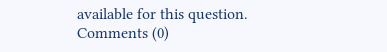available for this question.
Comments (0)